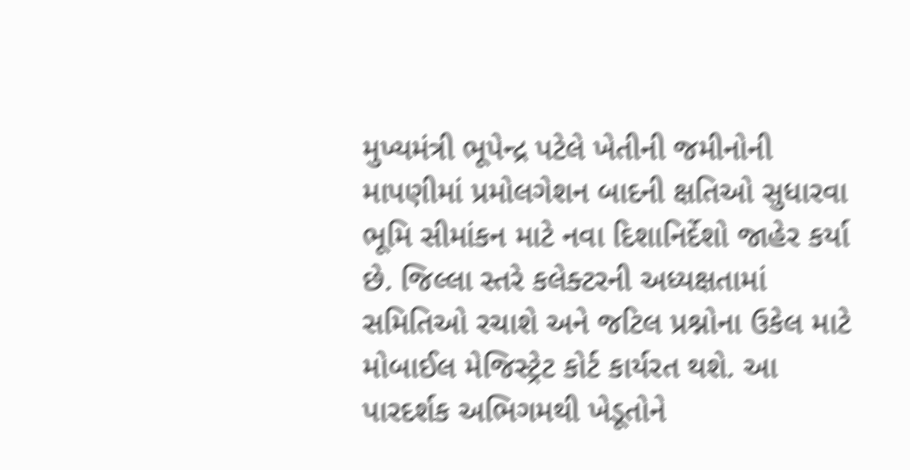મુખ્યમંત્રી ભૂપેન્દ્ર પટેલે ખેતીની જમીનોની માપણીમાં પ્રમોલગેશન બાદની ક્ષતિઓ સુધારવા ભૂમિ સીમાંકન માટે નવા દિશાનિર્દેશો જાહેર કર્યા છે. જિલ્લા સ્તરે કલેક્ટરની અધ્યક્ષતામાં સમિતિઓ રચાશે અને જટિલ પ્રશ્નોના ઉકેલ માટે મોબાઈલ મેજિસ્ટ્રેટ કોર્ટ કાર્યરત થશે. આ પારદર્શક અભિગમથી ખેડૂતોને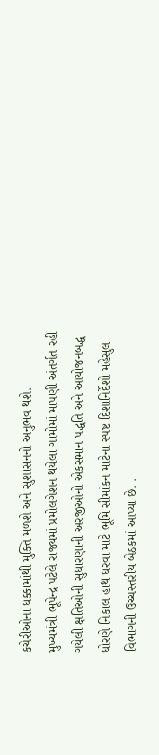કચેરીઓના ધક્કામાંથી મુક્તિ મળશે અને સુશાસનનો અનુભવ થશે.
મુખ્યમંત્રી ભૂપેન્દ્ર પટેલે રાજ્યમાં પ્રમોલગેશન થયેલા ગામોમાં માપણી અંતર્ગત રહી ગયેલી ક્ષતિઓની સુધારણાની અરજીઓનો એકસમાન પદ્ધતિ અને આયોજનબદ્ધ ધોરણે નિકાલ હાથ ધરવા માટે ભૂમિ સીમાંકન માટેના સ્પષ્ટ દિશાનિર્દેશો મહેસુલ વિભાગની ઉચ્ચસ્તરીય બેઠકમાં આપ્યા છે. .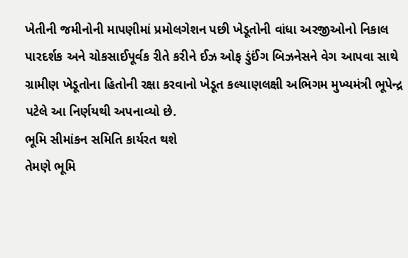ખેતીની જમીનોની માપણીમાં પ્રમોલગેશન પછી ખેડૂતોની વાંધા અરજીઓનો નિકાલ પારદર્શક અને ચોકસાઈપૂર્વક રીતે કરીને ઈઝ ઓફ ડુંઈંગ બિઝનેસને વેગ આપવા સાથે ગ્રામીણ ખેડૂતોના હિતોની રક્ષા કરવાનો ખેડૂત કલ્યાણલક્ષી અભિગમ મુખ્યમંત્રી ભૂપેન્દ્ર પટેલે આ નિર્ણયથી અપનાવ્યો છે.
ભૂમિ સીમાંકન સમિતિ કાર્યરત થશે
તેમણે ભૂમિ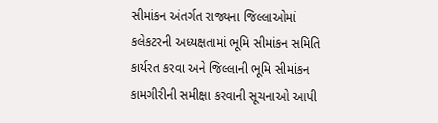સીમાંકન અંતર્ગત રાજ્યના જિલ્લાઓમાં કલેકટરની અધ્યક્ષતામાં ભૂમિ સીમાંકન સમિતિ કાર્યરત કરવા અને જિલ્લાની ભૂમિ સીમાંકન કામગીરીની સમીક્ષા કરવાની સૂચનાઓ આપી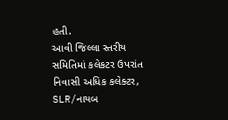હતી.
આવી જિલ્લા સ્તરીય સમિતિમાં કલેકટર ઉપરાંત નિવાસી અધિક કલેક્ટર, SLR/નાયબ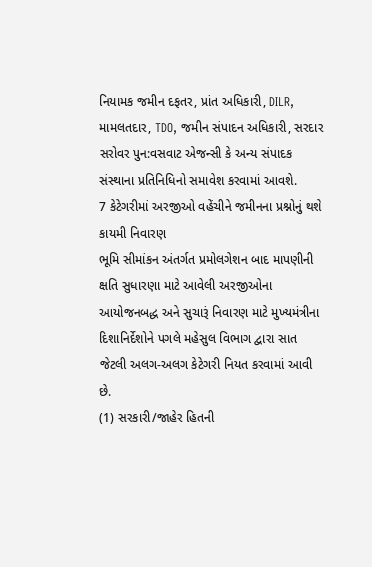નિયામક જમીન દફતર, પ્રાંત અધિકારી, DILR, મામલતદાર, TDO, જમીન સંપાદન અધિકારી, સરદાર સરોવર પુન:વસવાટ એજન્સી કે અન્ય સંપાદક સંસ્થાના પ્રતિનિધિનો સમાવેશ કરવામાં આવશે.
7 કેટેગરીમાં અરજીઓ વહેંચીને જમીનના પ્રશ્નોનું થશે કાયમી નિવારણ
ભૂમિ સીમાંકન અંતર્ગત પ્રમોલગેશન બાદ માપણીની ક્ષતિ સુધારણા માટે આવેલી અરજીઓના આયોજનબદ્ધ અને સુચારૂં નિવારણ માટે મુખ્યમંત્રીના દિશાનિર્દેશોને પગલે મહેસુલ વિભાગ દ્વારા સાત જેટલી અલગ-અલગ કેટેગરી નિયત કરવામાં આવી છે.
(1) સરકારી/જાહેર હિતની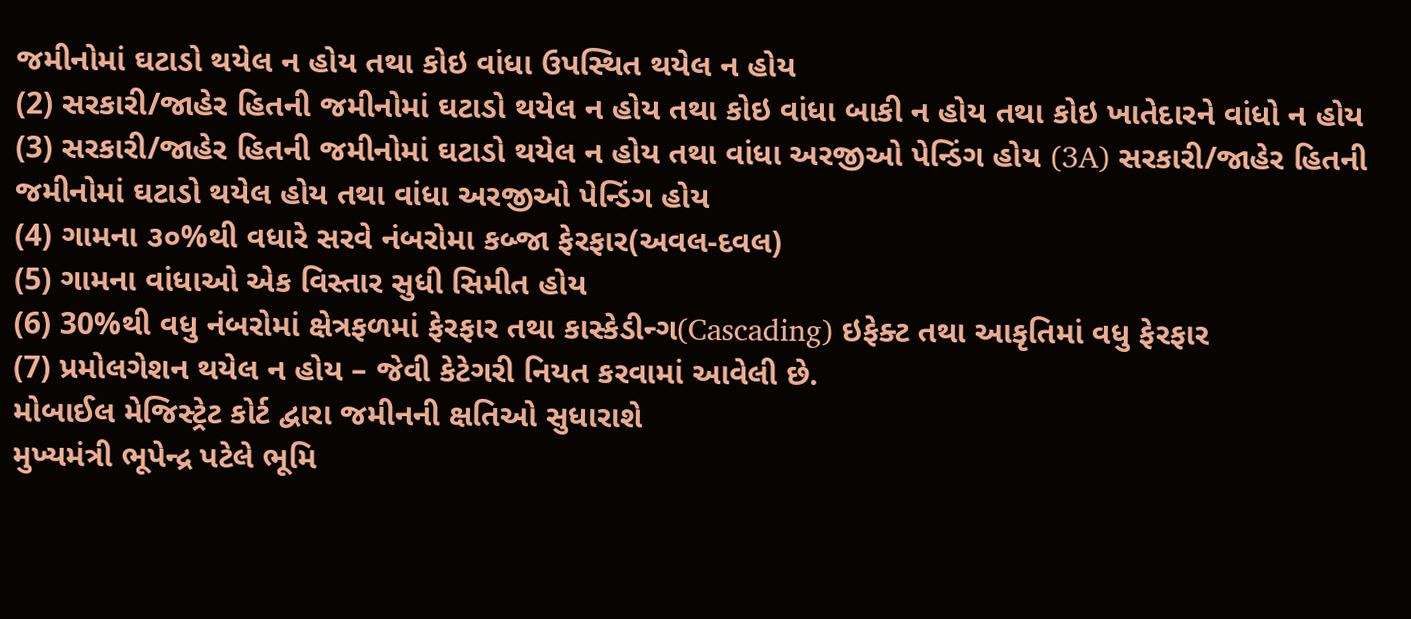જમીનોમાં ઘટાડો થયેલ ન હોય તથા કોઇ વાંધા ઉપસ્થિત થયેલ ન હોય
(2) સરકારી/જાહેર હિતની જમીનોમાં ઘટાડો થયેલ ન હોય તથા કોઇ વાંધા બાકી ન હોય તથા કોઇ ખાતેદારને વાંધો ન હોય
(3) સરકારી/જાહેર હિતની જમીનોમાં ઘટાડો થયેલ ન હોય તથા વાંધા અરજીઓ પેન્ડિંગ હોય (3A) સરકારી/જાહેર હિતની જમીનોમાં ઘટાડો થયેલ હોય તથા વાંધા અરજીઓ પેન્ડિંગ હોય
(4) ગામના ૩૦%થી વધારે સરવે નંબરોમા કબ્જા ફેરફાર(અવલ-દવલ)
(5) ગામના વાંધાઓ એક વિસ્તાર સુધી સિમીત હોય
(6) 30%થી વધુ નંબરોમાં ક્ષેત્રફળમાં ફેરફાર તથા કાસ્કેડીન્ગ(Cascading) ઇફેક્ટ તથા આકૃતિમાં વધુ ફેરફાર
(7) પ્રમોલગેશન થયેલ ન હોય – જેવી કેટેગરી નિયત કરવામાં આવેલી છે.
મોબાઈલ મેજિસ્ટ્રેટ કોર્ટ દ્વારા જમીનની ક્ષતિઓ સુધારાશે
મુખ્યમંત્રી ભૂપેન્દ્ર પટેલે ભૂમિ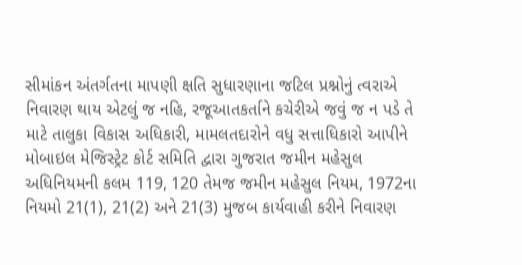સીમાંકન અંતર્ગતના માપણી ક્ષતિ સુધારણાના જટિલ પ્રશ્નોનું ત્વરાએ નિવારણ થાય એટલું જ નહિ, રજૂઆતકર્તાને કચેરીએ જવું જ ન પડે તે માટે તાલુકા વિકાસ અધિકારી, મામલતદારોને વધુ સત્તાધિકારો આપીને મોબાઇલ મેજિસ્ટ્રેટ કોર્ટ સમિતિ દ્વારા ગુજરાત જમીન મહેસુલ અધિનિયમની કલમ 119, 120 તેમજ જમીન મહેસુલ નિયમ, 1972ના નિયમો 21(1), 21(2) અને 21(3) મુજબ કાર્યવાહી કરીને નિવારણ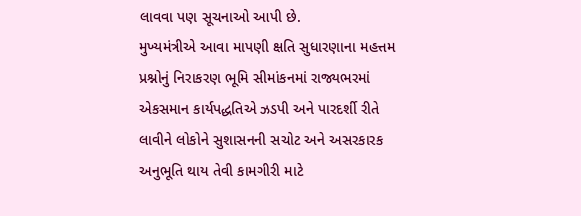લાવવા પણ સૂચનાઓ આપી છે.
મુખ્યમંત્રીએ આવા માપણી ક્ષતિ સુધારણાના મહત્તમ પ્રશ્નોનું નિરાકરણ ભૂમિ સીમાંકનમાં રાજ્યભરમાં એકસમાન કાર્યપદ્ધતિએ ઝડપી અને પારદર્શી રીતે લાવીને લોકોને સુશાસનની સચોટ અને અસરકારક અનુભૂતિ થાય તેવી કામગીરી માટે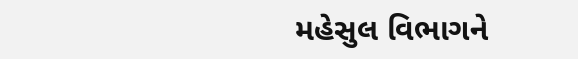મહેસુલ વિભાગને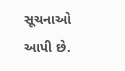સૂચનાઓ આપી છે.